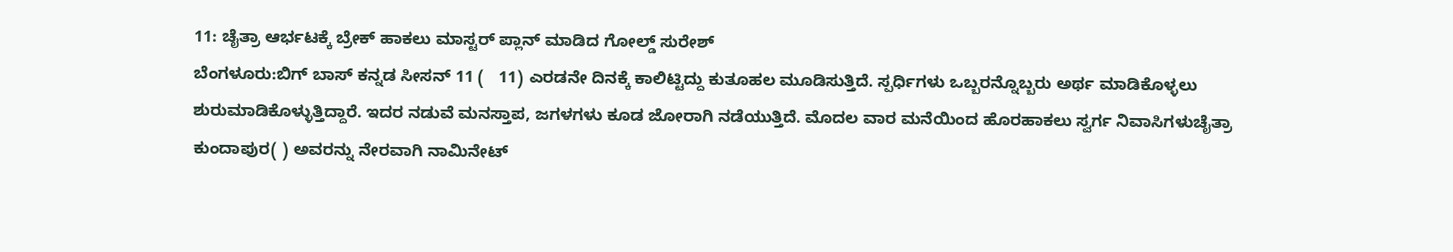11: ಚೈತ್ರಾ ಆರ್ಭಟಕ್ಕೆ ಬ್ರೇಕ್ ಹಾಕಲು ಮಾಸ್ಟರ್ ಪ್ಲಾನ್ ಮಾಡಿದ ಗೋಲ್ಡ್ ಸುರೇಶ್
ಬೆಂಗಳೂರು:ಬಿಗ್ ಬಾಸ್ ಕನ್ನಡ ಸೀಸನ್ 11 (   11) ಎರಡನೇ ದಿನಕ್ಕೆ ಕಾಲಿಟ್ಟಿದ್ದು ಕುತೂಹಲ ಮೂಡಿಸುತ್ತಿದೆ. ಸ್ಪರ್ಧಿಗಳು ಒಬ್ಬರನ್ನೊಬ್ಬರು ಅರ್ಥ ಮಾಡಿಕೊಳ್ಳಲು ಶುರುಮಾಡಿಕೊಳ್ಳುತ್ತಿದ್ದಾರೆ. ಇದರ ನಡುವೆ ಮನಸ್ತಾಪ, ಜಗಳಗಳು ಕೂಡ ಜೋರಾಗಿ ನಡೆಯುತ್ತಿದೆ. ಮೊದಲ ವಾರ ಮನೆಯಿಂದ ಹೊರಹಾಕಲು ಸ್ವರ್ಗ ನಿವಾಸಿಗಳುಚೈತ್ರಾ ಕುಂದಾಪುರ( ) ಅವರನ್ನು ನೇರವಾಗಿ ನಾಮಿನೇಟ್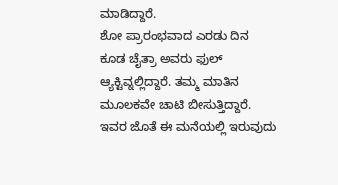ಮಾಡಿದ್ದಾರೆ.
ಶೋ ಪ್ರಾರಂಭವಾದ ಎರಡು ದಿನ ಕೂಡ ಚೈತ್ರಾ ಅವರು ಫುಲ್ ಆ್ಯಕ್ಟಿವ್ನಲ್ಲಿದ್ದಾರೆ. ತಮ್ಮ ಮಾತಿನ ಮೂಲಕವೇ ಚಾಟಿ ಬೀಸುತ್ತಿದ್ದಾರೆ. ಇವರ ಜೊತೆ ಈ ಮನೆಯಲ್ಲಿ ಇರುವುದು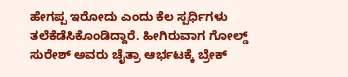ಹೇಗಪ್ಪ ಇರೋದು ಎಂದು ಕೆಲ ಸ್ಪರ್ಧಿಗಳು ತಲೆಕೆಡೆಸಿಕೊಂಡಿದ್ದಾರೆ. ಹೀಗಿರುವಾಗ ಗೋಲ್ಡ್ ಸುರೇಶ್ ಅವರು ಚೈತ್ರಾ ಆರ್ಭಟಕ್ಕೆ ಬ್ರೇಕ್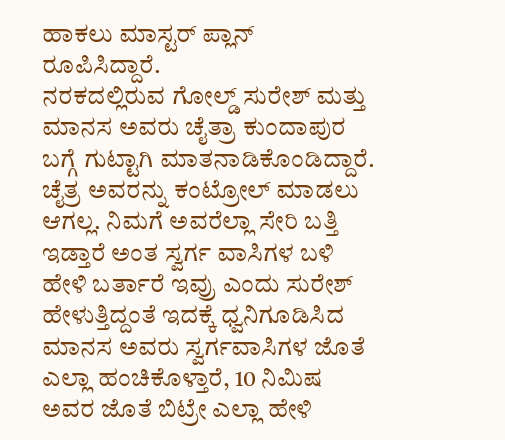ಹಾಕಲು ಮಾಸ್ಟರ್ ಪ್ಲಾನ್ ರೂಪಿಸಿದ್ದಾರೆ.
ನರಕದಲ್ಲಿರುವ ಗೋಲ್ಡ್ ಸುರೇಶ್ ಮತ್ತು ಮಾನಸ ಅವರು ಚೈತ್ರಾ ಕುಂದಾಪುರ ಬಗ್ಗೆ ಗುಟ್ಟಾಗಿ ಮಾತನಾಡಿಕೊಂಡಿದ್ದಾರೆ. ಚೈತ್ರ ಅವರನ್ನು ಕಂಟ್ರೋಲ್ ಮಾಡಲು ಆಗಲ್ಲ. ನಿಮಗೆ ಅವರೆಲ್ಲಾ ಸೇರಿ ಬತ್ತಿ ಇಡ್ತಾರೆ ಅಂತ ಸ್ವರ್ಗ ವಾಸಿಗಳ ಬಳಿ ಹೇಳಿ ಬರ್ತಾರೆ ಇವ್ರು ಎಂದು ಸುರೇಶ್ ಹೇಳುತ್ತಿದ್ದಂತೆ ಇದಕ್ಕೆ ಧ್ವನಿಗೂಡಿಸಿದ ಮಾನಸ ಅವರು ಸ್ವರ್ಗವಾಸಿಗಳ ಜೊತೆ ಎಲ್ಲಾ ಹಂಚಿಕೊಳ್ತಾರೆ, 10 ನಿಮಿಷ ಅವರ ಜೊತೆ ಬಿಟ್ರೇ ಎಲ್ಲಾ ಹೇಳಿ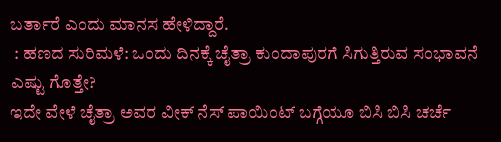ಬರ್ತಾರೆ ಎಂದು ಮಾನಸ ಹೇಳಿದ್ದಾರೆ.
 : ಹಣದ ಸುರಿಮಳೆ: ಒಂದು ದಿನಕ್ಕೆ ಚೈತ್ರಾ ಕುಂದಾಪುರಗೆ ಸಿಗುತ್ತಿರುವ ಸಂಭಾವನೆ ಎಷ್ಟು ಗೊತ್ತೇ?
ಇದೇ ವೇಳೆ ಚೈತ್ರಾ ಅವರ ವೀಕ್ ನೆಸ್ ಪಾಯಿಂಟ್ ಬಗ್ಗೆಯೂ ಬಿಸಿ ಬಿಸಿ ಚರ್ಚೆ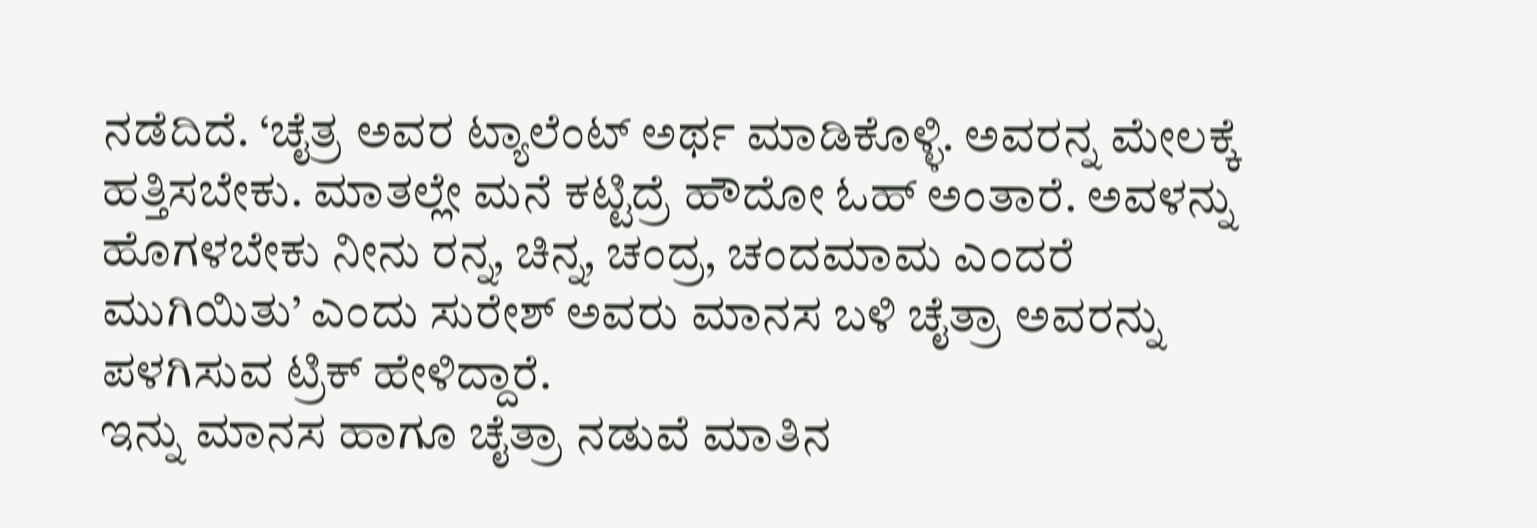ನಡೆದಿದೆ. ‘ಚೈತ್ರ ಅವರ ಟ್ಯಾಲೆಂಟ್ ಅರ್ಥ ಮಾಡಿಕೊಳ್ಳಿ. ಅವರನ್ನ ಮೇಲಕ್ಕೆ ಹತ್ತಿಸಬೇಕು. ಮಾತಲ್ಲೇ ಮನೆ ಕಟ್ಟಿದ್ರೆ ಹೌದೋ ಓಹ್ ಅಂತಾರೆ. ಅವಳನ್ನು ಹೊಗಳಬೇಕು ನೀನು ರನ್ನ, ಚಿನ್ನ, ಚಂದ್ರ, ಚಂದಮಾಮ ಎಂದರೆ ಮುಗಿಯಿತು’ ಎಂದು ಸುರೇಶ್ ಅವರು ಮಾನಸ ಬಳಿ ಚೈತ್ರಾ ಅವರನ್ನು ಪಳಗಿಸುವ ಟ್ರಿಕ್ ಹೇಳಿದ್ದಾರೆ.
ಇನ್ನು ಮಾನಸ ಹಾಗೂ ಚೈತ್ರಾ ನಡುವೆ ಮಾತಿನ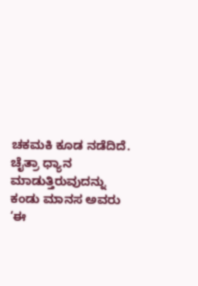ಚಕಮಕಿ ಕೂಡ ನಡೆದಿದೆ. ಚೈತ್ರಾ ಧ್ಯಾನ ಮಾಡುತ್ತಿರುವುದನ್ನು ಕಂಡು ಮಾನಸ ಅವರು ‘ಈ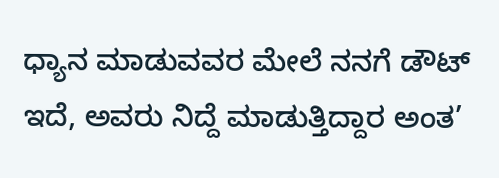ಧ್ಯಾನ ಮಾಡುವವರ ಮೇಲೆ ನನಗೆ ಡೌಟ್ ಇದೆ, ಅವರು ನಿದ್ದೆ ಮಾಡುತ್ತಿದ್ದಾರ ಅಂತ’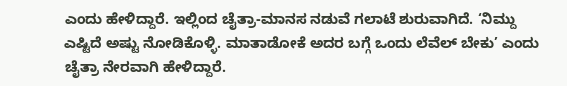ಎಂದು ಹೇಳಿದ್ದಾರೆ. ಇಲ್ಲಿಂದ ಚೈತ್ರಾ-ಮಾನಸ ನಡುವೆ ಗಲಾಟೆ ಶುರುವಾಗಿದೆ. ‘ನಿಮ್ದು ಎಷ್ಟಿದೆ ಅಷ್ಟು ನೋಡಿಕೊಳ್ಳಿ. ಮಾತಾಡೋಕೆ ಅದರ ಬಗ್ಗೆ ಒಂದು ಲೆವೆಲ್ ಬೇಕು’ ಎಂದು ಚೈತ್ರಾ ನೇರವಾಗಿ ಹೇಳಿದ್ದಾರೆ.